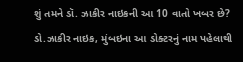શું તમને ડૉ. ઝાકીર નાઇકની આ 10 વાતો ખબર છે?
ડો.ઝાકીર નાઇક, મુંબઇના આ ડોક્ટરનું નામ પહેલાથી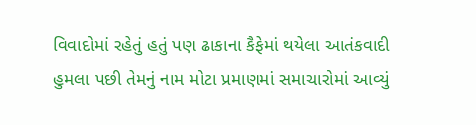વિવાદોમાં રહેતું હતું પણ ઢાકાના કૈફેમાં થયેલા આતંકવાદી હુમલા પછી તેમનું નામ મોટા પ્રમાણમાં સમાચારોમાં આવ્યું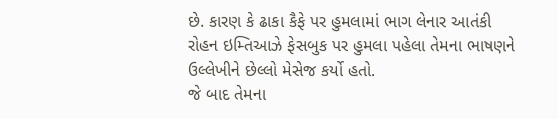છે. કારણ કે ઢાકા કૈફે પર હુમલામાં ભાગ લેનાર આતંકી રોહન ઇમ્તિઆઝે ફેસબુક પર હુમલા પહેલા તેમના ભાષણને ઉલ્લેખીને છેલ્લો મેસેજ કર્યો હતો.
જે બાદ તેમના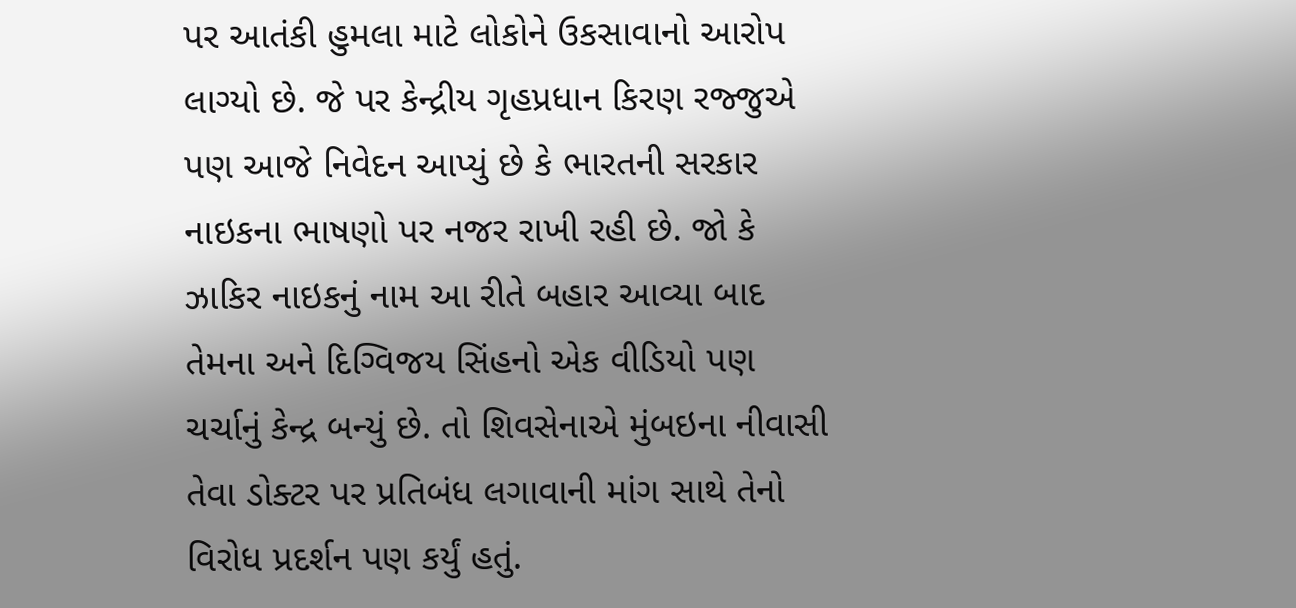પર આતંકી હુમલા માટે લોકોને ઉકસાવાનો આરોપ લાગ્યો છે. જે પર કેન્દ્રીય ગૃહપ્રધાન કિરણ રજ્જુએ પણ આજે નિવેદન આપ્યું છે કે ભારતની સરકાર નાઇકના ભાષણો પર નજર રાખી રહી છે. જો કે ઝાકિર નાઇકનું નામ આ રીતે બહાર આવ્યા બાદ તેમના અને દિગ્વિજય સિંહનો એક વીડિયો પણ ચર્ચાનું કેન્દ્ર બન્યું છે. તો શિવસેનાએ મુંબઇના નીવાસી તેવા ડોક્ટર પર પ્રતિબંધ લગાવાની માંગ સાથે તેનો વિરોધ પ્રદર્શન પણ કર્યું હતું.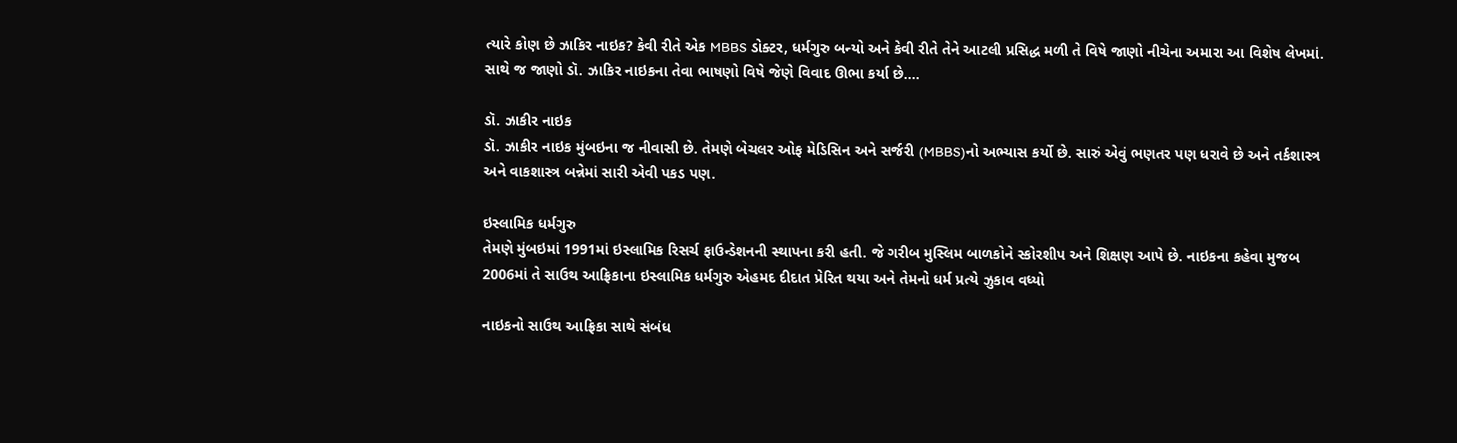ત્યારે કોણ છે ઝાકિર નાઇક? કેવી રીતે એક MBBS ડોક્ટર, ધર્મગુરુ બન્યો અને કેવી રીતે તેને આટલી પ્રસિદ્ધ મળી તે વિષે જાણો નીચેના અમારા આ વિશેષ લેખમાં. સાથે જ જાણો ડૉ. ઝાકિર નાઇકના તેવા ભાષણો વિષે જેણે વિવાદ ઊભા કર્યા છે....

ડૉ. ઝાકીર નાઇક
ડૉ. ઝાકીર નાઇક મુંબઇના જ નીવાસી છે. તેમણે બેચલર ઓફ મેડિસિન અને સર્જરી (MBBS)નો અભ્યાસ કર્યો છે. સારું એવું ભણતર પણ ધરાવે છે અને તર્કશાસ્ત્ર અને વાકશાસ્ત્ર બન્નેમાં સારી એવી પકડ પણ.

ઇસ્લામિક ધર્મગુરુ
તેમણે મુંબઇમાં 1991માં ઇસ્લામિક રિસર્ચ ફાઉન્ડેશનની સ્થાપના કરી હતી. જે ગરીબ મુસ્લિમ બાળકોને સ્કોરશીપ અને શિક્ષણ આપે છે. નાઇકના કહેવા મુજબ 2006માં તે સાઉથ આફ્રિકાના ઇસ્લામિક ધર્મગુરુ એહમદ દીદાત પ્રેરિત થયા અને તેમનો ધર્મ પ્રત્યે ઝુકાવ વધ્યો

નાઇકનો સાઉથ આફ્રિકા સાથે સંબંધ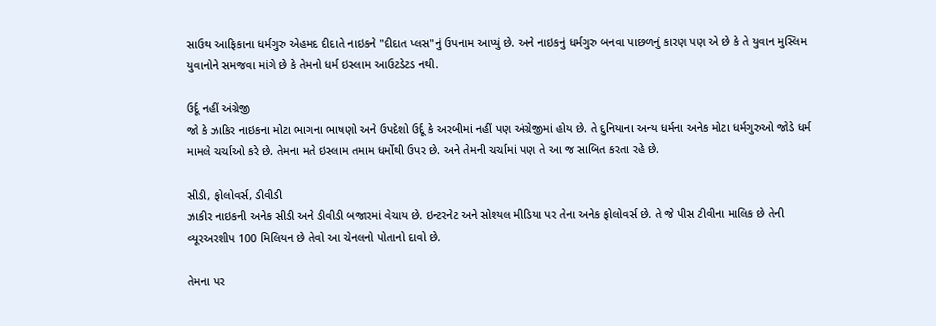સાઉથ આફિકાના ધર્મગુરુ એહમદ દીદાતે નાઇકને "દીદાત પ્લસ"નું ઉપનામ આપ્યું છે. અને નાઇકનું ધર્મગુરુ બનવા પાછળનું કારણ પણ એ છે કે તે યુવાન મુસ્લિમ યુવાનોને સમજવા માંગે છે કે તેમનો ધર્મ ઇસ્લામ આઉટડેટડ નથી.

ઉર્દૂ નહીં અંગ્રેજી
જો કે ઝાકિર નાઇકના મોટા ભાગના ભાષણો અને ઉપદેશો ઉર્દૂ કે અરબીમાં નહીં પણ અંગ્રેજીમાં હોય છે. તે દુનિયાના અન્ય ધર્મના અનેક મોટા ધર્મગુરુઓ જોડે ધર્મ મામલે ચર્ચાઓ કરે છે. તેમના મતે ઇસ્લામ તમામ ધર્મોથી ઉપર છે. અને તેમની ચર્ચામાં પણ તે આ જ સાબિત કરતા રહે છે.

સીડી, ફોલોવર્સ, ડીવીડી
ઝાકીર નાઇકની અનેક સીડી અને ડીવીડી બજારમાં વેચાય છે. ઇન્ટરનેટ અને સોશ્યલ મીડિયા પર તેના અનેક ફોલોવર્સ છે. તે જે પીસ ટીવીના માલિક છે તેની વ્યૂરઅરશીપ 100 મિલિયન છે તેવો આ ચેનલનો પોતાનો દાવો છે.

તેમના પર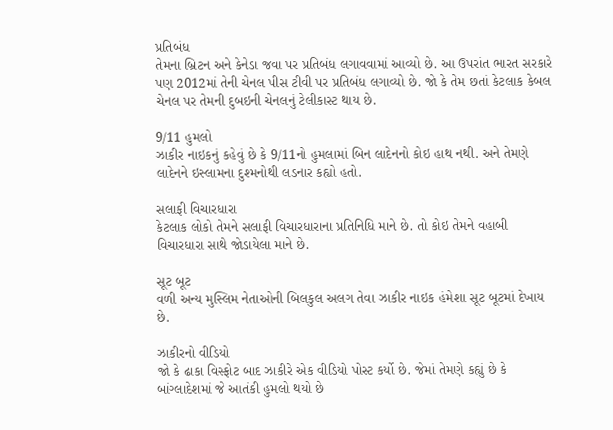પ્રતિબંધ
તેમના બ્રિટન અને કેનેડા જવા પર પ્રતિબંધ લગાવવામાં આવ્યો છે. આ ઉપરાંત ભારત સરકારે પણ 2012માં તેની ચેનલ પીસ ટીવી પર પ્રતિબંધ લગાવ્યો છે. જો કે તેમ છતાં કેટલાક કેબલ ચેનલ પર તેમની દુબઇની ચેનલનું ટેલીકાસ્ટ થાય છે.

9/11 હુમલો
ઝાકીર નાઇકનું કહેવું છે કે 9/11નો હુમલામાં બિન લાદેનનો કોઇ હાથ નથી. અને તેમણે લાદેનને ઇસ્લામના દુશ્મનોથી લડનાર કહ્યો હતો.

સલાફી વિચારધારા
કેટલાક લોકો તેમને સલાફી વિચારધારાના પ્રતિનિધિ માને છે. તો કોઇ તેમને વહાબી વિચારધારા સાથે જોડાયેલા માને છે.

સૂટ બૂટ
વળી અન્ય મુસ્લિમ નેતાઓની બિલકુલ અલગ તેવા ઝાકીર નાઇક હંમેશા સૂટ બૂટમાં દેખાય છે.

ઝાકીરનો વીડિયો
જો કે ઢાકા વિસ્ફોટ બાદ ઝાકીરે એક વીડિયો પોસ્ટ કર્યો છે. જેમાં તેમણે કહ્યું છે કે બાંગ્લાદેશમાં જે આતંકી હુમલો થયો છે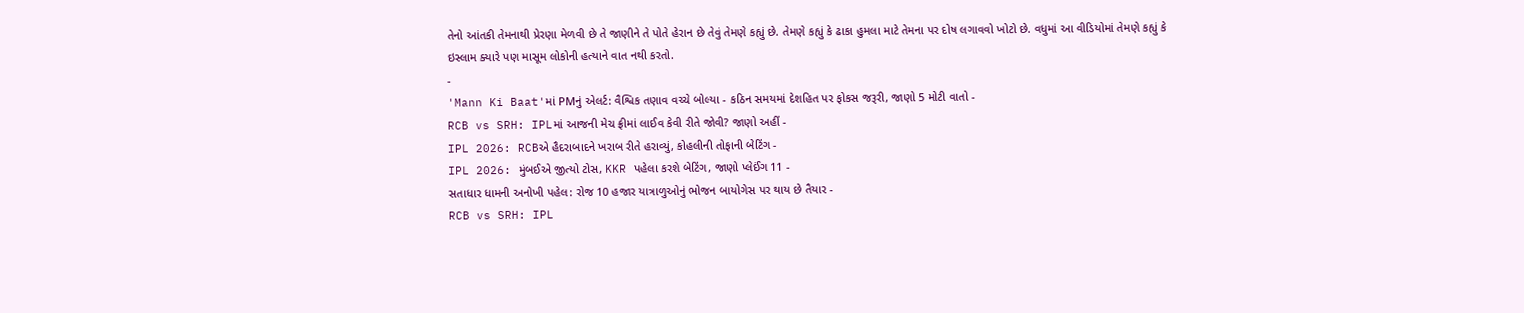તેનો આંતકી તેમનાથી પ્રેરણા મેળવી છે તે જાણીને તે પોતે હેરાન છે તેવું તેમણે કહ્યું છે. તેમણે કહ્યું કે ઢાકા હુમલા માટે તેમના પર દોષ લગાવવો ખોટો છે. વધુમાં આ વીડિયોમાં તેમણે કહ્યું કે ઇસ્લામ ક્યારે પણ માસૂમ લોકોની હત્યાને વાત નથી કરતો.
-
'Mann Ki Baat'માં PMનું એલર્ટ: વૈશ્વિક તણાવ વચ્ચે બોલ્યા - કઠિન સમયમાં દેશહિત પર ફોકસ જરૂરી, જાણો 5 મોટી વાતો -
RCB vs SRH: IPLમાં આજની મેચ ફ્રીમાં લાઈવ કેવી રીતે જોવી? જાણો અહીં -
IPL 2026: RCBએ હૈદરાબાદને ખરાબ રીતે હરાવ્યું, કોહલીની તોફાની બેટિંગ -
IPL 2026: મુંબઈએ જીત્યો ટોસ, KKR પહેલા કરશે બેટિંગ, જાણો પ્લેઈંગ 11 -
સતાધાર ધામની અનોખી પહેલ: રોજ 10 હજાર યાત્રાળુઓનું ભોજન બાયોગેસ પર થાય છે તૈયાર -
RCB vs SRH: IPL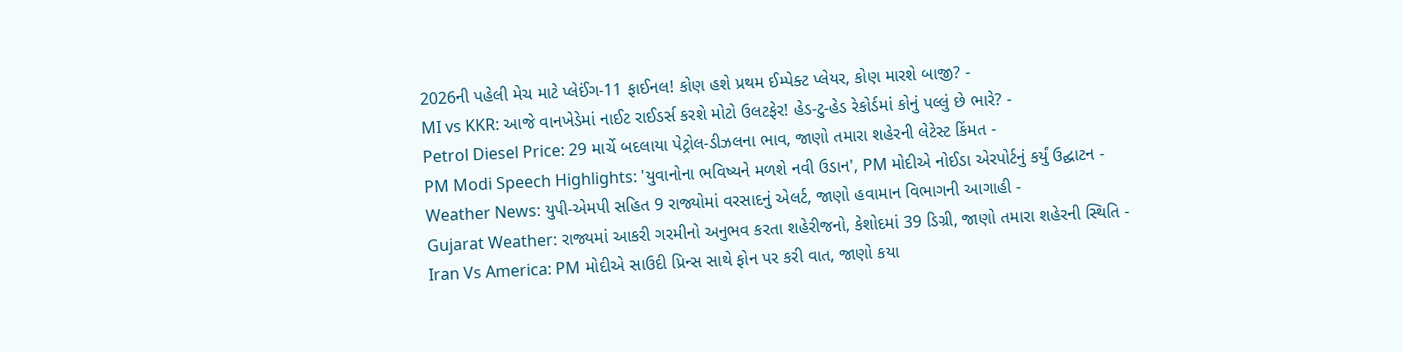2026ની પહેલી મેચ માટે પ્લેઈંગ-11 ફાઈનલ! કોણ હશે પ્રથમ ઈમ્પેક્ટ પ્લેયર, કોણ મારશે બાજી? -
MI vs KKR: આજે વાનખેડેમાં નાઈટ રાઈડર્સ કરશે મોટો ઉલટફેર! હેડ-ટુ-હેડ રેકોર્ડમાં કોનું પલ્લું છે ભારે? -
Petrol Diesel Price: 29 માર્ચે બદલાયા પેટ્રોલ-ડીઝલના ભાવ, જાણો તમારા શહેરની લેટેસ્ટ કિંમત -
PM Modi Speech Highlights: 'યુવાનોના ભવિષ્યને મળશે નવી ઉડાન', PM મોદીએ નોઈડા એરપોર્ટનું કર્યું ઉદ્ઘાટન -
Weather News: યુપી-એમપી સહિત 9 રાજ્યોમાં વરસાદનું એલર્ટ, જાણો હવામાન વિભાગની આગાહી -
Gujarat Weather: રાજ્યમાં આકરી ગરમીનો અનુભવ કરતા શહેરીજનો, કેશોદમાં 39 ડિગ્રી, જાણો તમારા શહેરની સ્થિતિ -
Iran Vs America: PM મોદીએ સાઉદી પ્રિન્સ સાથે ફોન પર કરી વાત, જાણો કયા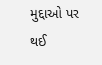મુદ્દાઓ પર થઈ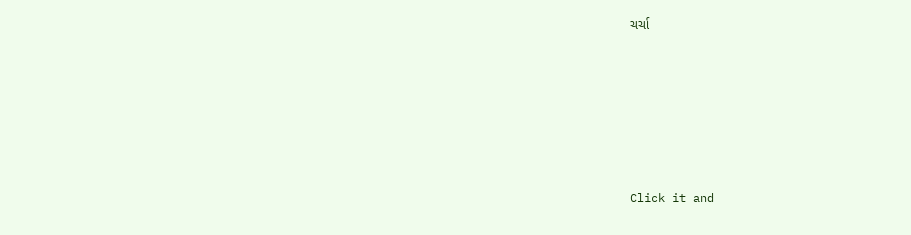ચર્ચા






Click it and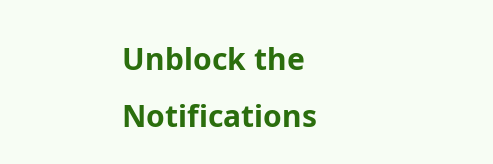Unblock the Notifications